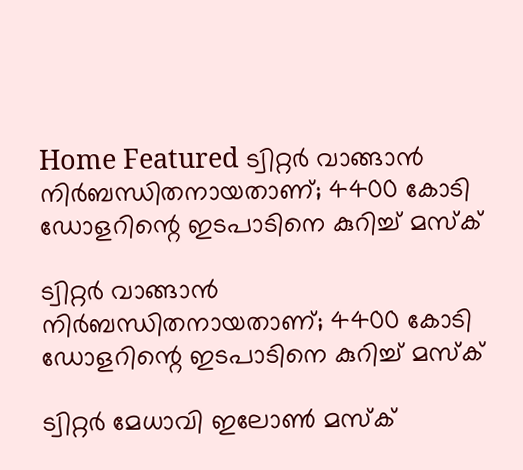Home Featured ട്വിറ്റര്‍ വാങ്ങാന്‍ നിര്‍ബന്ധിതനായതാണ്; 4400 കോടി ഡോളറിന്റെ ഇടപാടിനെ കുറിച്ച്‌ മസ്‌ക്

ട്വിറ്റര്‍ വാങ്ങാന്‍ നിര്‍ബന്ധിതനായതാണ്; 4400 കോടി ഡോളറിന്റെ ഇടപാടിനെ കുറിച്ച്‌ മസ്‌ക്

ട്വിറ്റര്‍ മേധാവി ഇലോണ്‍ മസ്ക്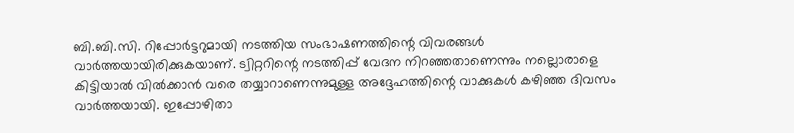ബി.ബി.സി. റിപ്പോര്‍ട്ടറുമായി നടത്തിയ സംഭാഷണത്തിന്റെ വിവരങ്ങള്‍ വാര്‍ത്തയായിരിക്കുകയാണ്. ട്വിറ്ററിന്റെ നടത്തിപ്പ് വേദന നിറഞ്ഞതാണെന്നും നല്ലൊരാളെ കിട്ടിയാല്‍ വില്‍ക്കാന്‍ വരെ തയ്യാറാണെന്നുമുള്ള അദ്ദേഹത്തിന്റെ വാക്കുകള്‍ കഴിഞ്ഞ ദിവസം വാര്‍ത്തയായി. ഇപ്പോഴിതാ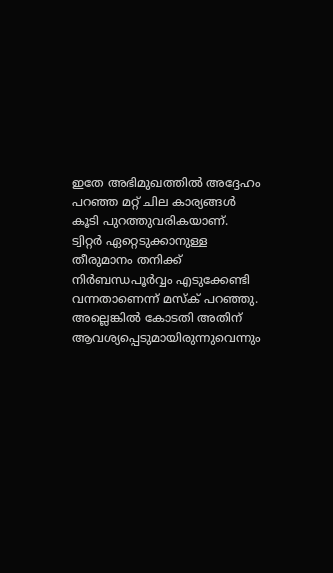ഇതേ അഭിമുഖത്തില്‍ അദ്ദേഹം പറഞ്ഞ മറ്റ് ചില കാര്യങ്ങള്‍ കൂടി പുറത്തുവരികയാണ്. ട്വിറ്റര്‍ ഏറ്റെടുക്കാനുള്ള തീരുമാനം തനിക്ക് നിര്‍ബന്ധപൂര്‍വ്വം എടുക്കേണ്ടി വന്നതാണെന്ന് മസ്ക് പറഞ്ഞു. അല്ലെങ്കില്‍ കോടതി അതിന് ആവശ്യപ്പെടുമായിരുന്നുവെന്നും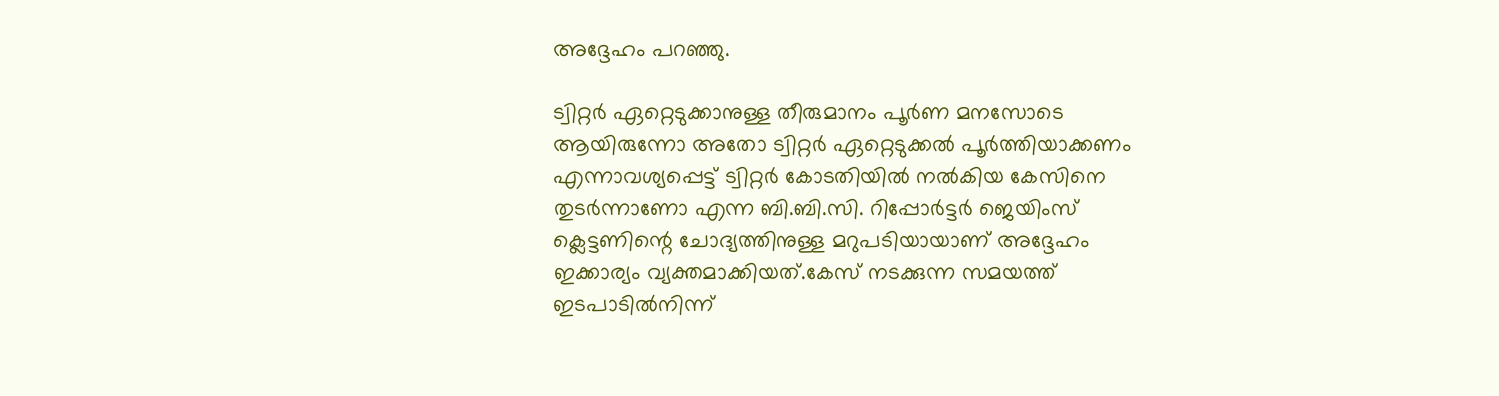അദ്ദേഹം പറഞ്ഞു.

ട്വിറ്റര്‍ ഏറ്റെടുക്കാനുള്ള തീരുമാനം പൂര്‍ണ മനസോടെ ആയിരുന്നോ അതോ ട്വിറ്റര്‍ ഏറ്റെടുക്കല്‍ പൂര്‍ത്തിയാക്കണം എന്നാവശ്യപ്പെട്ട് ട്വിറ്റര്‍ കോടതിയില്‍ നല്‍കിയ കേസിനെ തുടര്‍ന്നാണോ എന്ന ബി.ബി.സി. റിപ്പോര്‍ട്ടര്‍ ജെയിംസ് ക്ലെട്ടണിന്റെ ചോദ്യത്തിനുള്ള മറുപടിയായാണ് അദ്ദേഹം ഇക്കാര്യം വ്യക്തമാക്കിയത്.കേസ് നടക്കുന്ന സമയത്ത് ഇടപാടില്‍നിന്ന്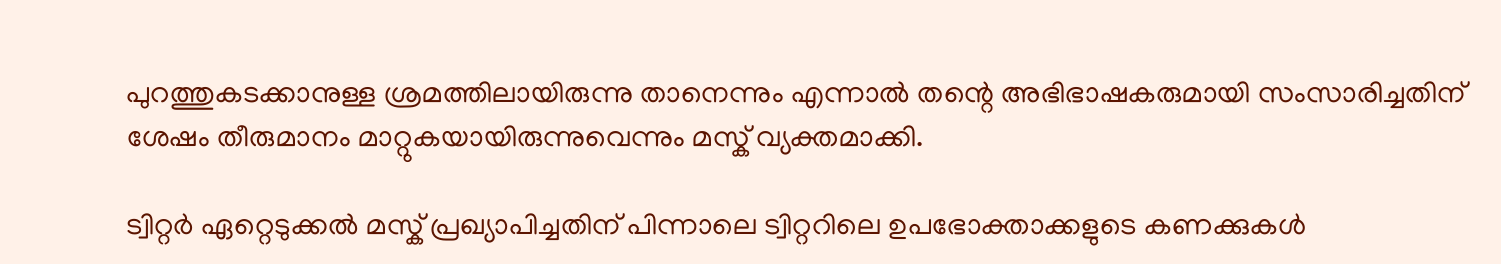പുറത്തുകടക്കാനുള്ള ശ്രമത്തിലായിരുന്നു താനെന്നും എന്നാല്‍ തന്റെ അഭിഭാഷകരുമായി സംസാരിച്ചതിന് ശേഷം തീരുമാനം മാറ്റുകയായിരുന്നുവെന്നും മസ്ക് വ്യക്തമാക്കി.

ട്വിറ്റര്‍ ഏറ്റെടുക്കല്‍ മസ്ക് പ്രഖ്യാപിച്ചതിന് പിന്നാലെ ട്വിറ്ററിലെ ഉപഭോക്താക്കളുടെ കണക്കുകള്‍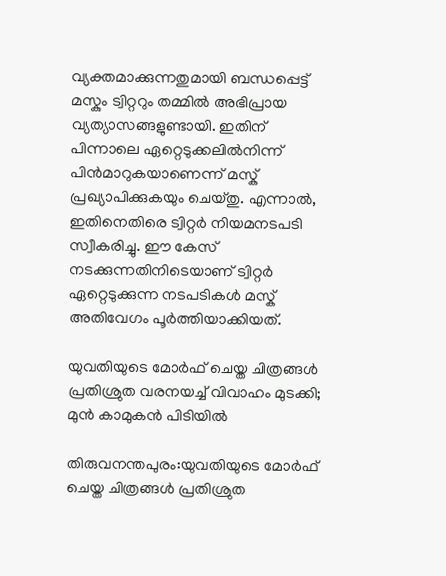വ്യക്തമാക്കുന്നതുമായി ബന്ധപ്പെട്ട് മസ്കും ട്വിറ്ററും തമ്മില്‍ അഭിപ്രായ വ്യത്യാസങ്ങളുണ്ടായി. ഇതിന് പിന്നാലെ ഏറ്റെടുക്കലില്‍നിന്ന് പിന്‍മാറുകയാണെന്ന് മസ്ക് പ്രഖ്യാപിക്കുകയും ചെയ്തു. എന്നാല്‍, ഇതിനെതിരെ ട്വിറ്റര്‍ നിയമനടപടി സ്വീകരിച്ചു. ഈ കേസ് നടക്കുന്നതിനിടെയാണ് ട്വിറ്റര്‍ ഏറ്റെടുക്കുന്ന നടപടികള്‍ മസ്ക് അതിവേഗം പൂര്‍ത്തിയാക്കിയത്.

യുവതിയുടെ മോര്‍ഫ് ചെയ്ത ചിത്രങ്ങള്‍ പ്രതിശ്രുത വരനയച്ച്‌ വിവാഹം മുടക്കി; മുന്‍ കാമുകന്‍ പിടിയില്‍

തിരുവനന്തപുരം:യുവതിയുടെ മോര്‍ഫ് ചെയ്ത ചിത്രങ്ങള്‍ പ്രതിശ്രുത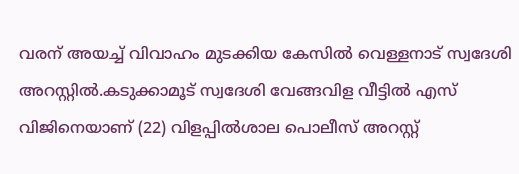വരന് അയച്ച്‌ വിവാഹം മുടക്കിയ കേസില്‍ വെള്ളനാട് സ്വദേശി അറസ്റ്റില്‍.കടുക്കാമൂട് സ്വദേശി വേങ്ങവിള വീട്ടില്‍ എസ് വിജിനെയാണ് (22) വിളപ്പില്‍ശാല പൊലീസ് അറസ്റ്റ്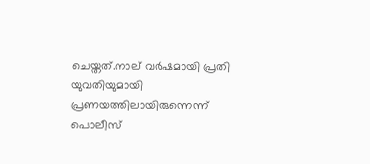ചെയ്തത്.നാല് വര്‍ഷമായി പ്രതി യുവതിയുമായി പ്രണയത്തിലായിരുന്നെന്ന് പൊലീസ്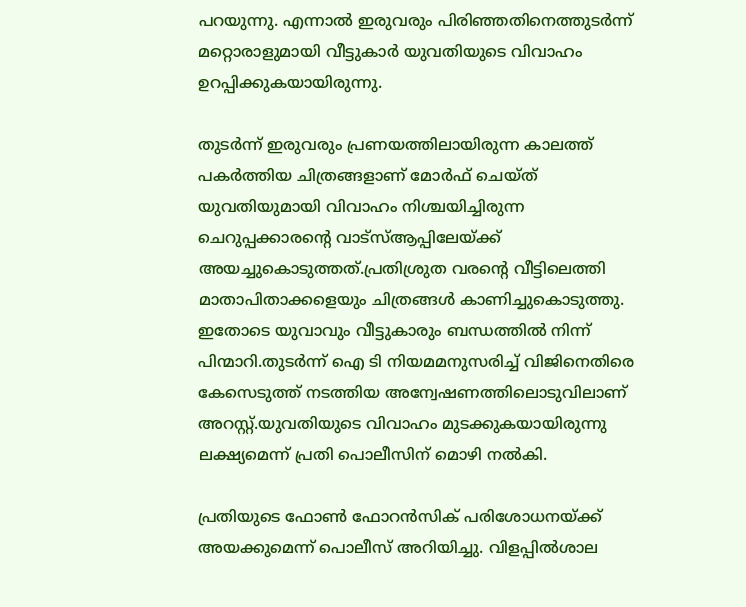പറയുന്നു. എന്നാല്‍ ഇരുവരും പിരിഞ്ഞതിനെത്തുടര്‍ന്ന് മറ്റൊരാളുമായി വീട്ടുകാര്‍ യുവതിയുടെ വിവാഹം ഉറപ്പിക്കുകയായിരുന്നു.

തുടര്‍ന്ന് ഇരുവരും പ്രണയത്തിലായിരുന്ന കാലത്ത് പക‌ര്‍ത്തിയ ചിത്രങ്ങളാണ് മോര്‍ഫ് ചെയ്ത് യുവതിയുമായി വിവാഹം നിശ്ചയിച്ചിരുന്ന ചെറുപ്പക്കാരന്റെ വാട്‌സ്‌ആപ്പിലേയ്ക്ക് അയച്ചുകൊടുത്തത്.പ്രതിശ്രുത വരന്റെ വീട്ടിലെത്തി മാതാപിതാക്കളെയും ചിത്രങ്ങള്‍ കാണിച്ചുകൊടുത്തു. ഇതോടെ യുവാവും വീട്ടുകാരും ബന്ധത്തില്‍ നിന്ന് പിന്മാറി.തുടര്‍ന്ന് ഐ ടി നിയമമനുസരിച്ച്‌ വിജിനെതിരെ കേസെടുത്ത് നടത്തിയ അന്വേഷണത്തിലൊടുവിലാണ് അറസ്റ്റ്.യുവതിയുടെ വിവാഹം മുടക്കുകയായിരുന്നു ലക്ഷ്യമെന്ന് പ്രതി പൊലീസിന് മൊഴി നല്‍കി.

പ്രതിയുടെ ഫോണ്‍ ഫോറന്‍സിക് പരിശോധനയ്ക്ക് അയക്കുമെന്ന് പൊലീസ് അറിയിച്ചു. വിളപ്പില്‍ശാല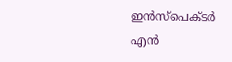ഇന്‍സ്‌പെക്ടര്‍ എന്‍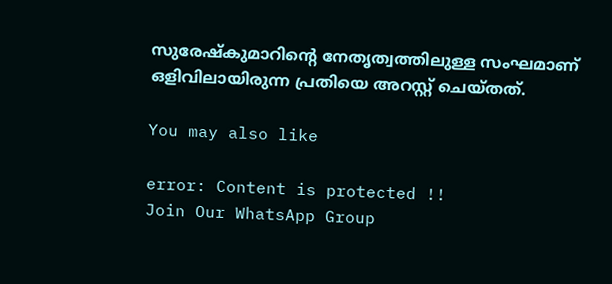സുരേഷ്‌കുമാറിന്റെ നേതൃത്വത്തിലുള്ള സംഘമാണ് ഒളിവിലായിരുന്ന പ്രതിയെ അറസ്റ്റ് ചെയ്തത്.

You may also like

error: Content is protected !!
Join Our WhatsApp Group